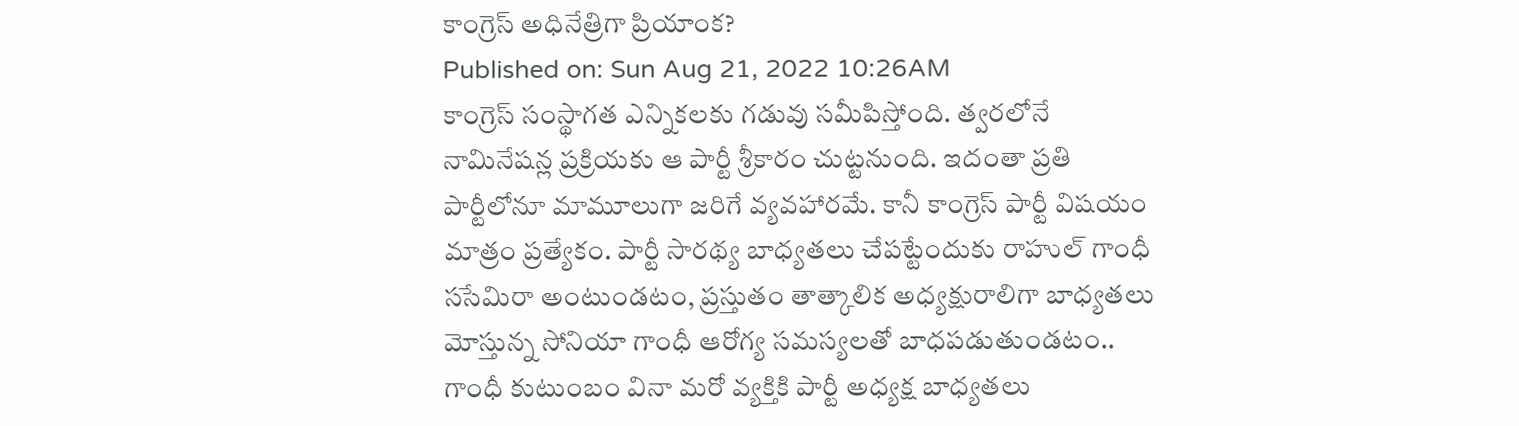కాంగ్రెస్ అధినేత్రిగా ప్రియాంక?
Published on: Sun Aug 21, 2022 10:26AM
కాంగ్రెస్ సంస్థాగత ఎన్నికలకు గడువు సమీపిస్తోంది. త్వరలోనే నామినేషన్ల ప్రక్రియకు ఆ పార్టీ శ్రీకారం చుట్టనుంది. ఇదంతా ప్రతి పార్టీలోనూ మామూలుగా జరిగే వ్యవహారమే. కానీ కాంగ్రెస్ పార్టీ విషయం మాత్రం ప్రత్యేకం. పార్టీ సారథ్య బాధ్యతలు చేపట్టేందుకు రాహుల్ గాంధీ ససేమిరా అంటుండటం, ప్రస్తుతం తాత్కాలిక అధ్యక్షురాలిగా బాధ్యతలు మోస్తున్న సోనియా గాంధీ ఆరోగ్య సమస్యలతో బాధపడుతుండటం.. గాంధీ కుటుంబం వినా మరో వ్యక్తికి పార్టీ అధ్యక్ష బాధ్యతలు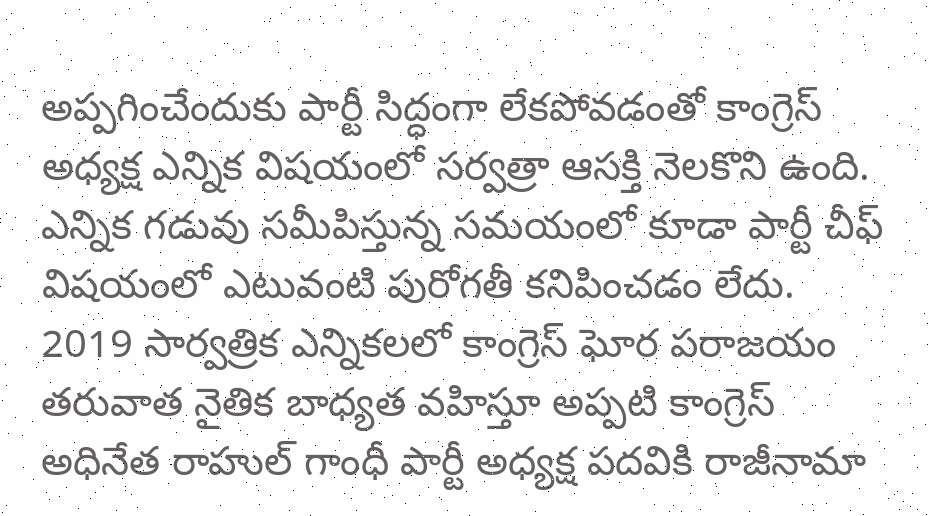అప్పగించేందుకు పార్టీ సిద్ధంగా లేకపోవడంతో కాంగ్రెస్ అధ్యక్ష ఎన్నిక విషయంలో సర్వత్రా ఆసక్తి నెలకొని ఉంది. ఎన్నిక గడువు సమీపిస్తున్న సమయంలో కూడా పార్టీ చీఫ్ విషయంలో ఎటువంటి పురోగతీ కనిపించడం లేదు.
2019 సార్వత్రిక ఎన్నికలలో కాంగ్రెస్ ఘోర పరాజయం తరువాత నైతిక బాధ్యత వహిస్తూ అప్పటి కాంగ్రెస్ అధినేత రాహుల్ గాంధీ పార్టీ అధ్యక్ష పదవికి రాజీనామా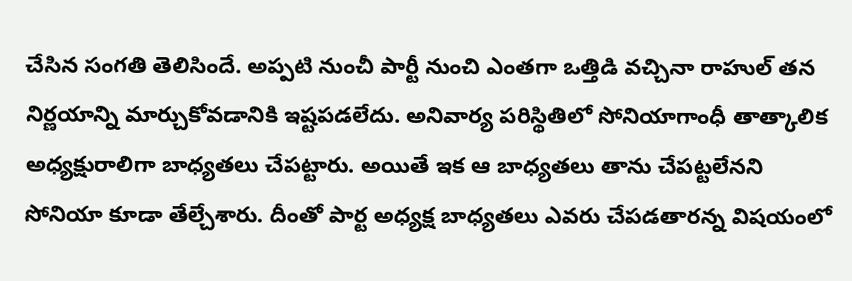చేసిన సంగతి తెలిసిందే. అప్పటి నుంచీ పార్టీ నుంచి ఎంతగా ఒత్తిడి వచ్చినా రాహుల్ తన నిర్ణయాన్ని మార్చుకోవడానికి ఇష్టపడలేదు. అనివార్య పరిస్థితిలో సోనియాగాంధీ తాత్కాలిక అధ్యక్షురాలిగా బాధ్యతలు చేపట్టారు. అయితే ఇక ఆ బాధ్యతలు తాను చేపట్టలేనని సోనియా కూడా తేల్చేశారు. దీంతో పార్ట అధ్యక్ష బాధ్యతలు ఎవరు చేపడతారన్న విషయంలో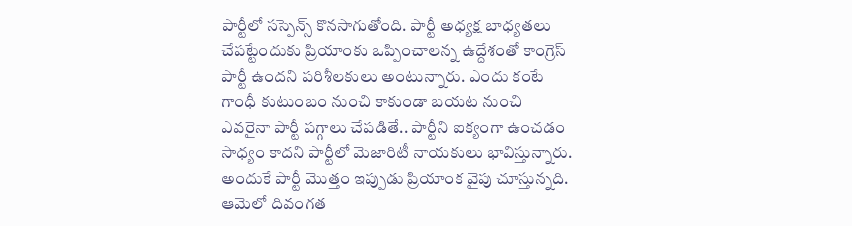పార్టీలో సస్పెన్స్ కొనసాగుతోంది. పార్టీ అధ్యక్ష బాధ్యతలు చేపట్టేందుకు ప్రియాంకు ఒప్పించాలన్న ఉద్దేశంతో కాంగ్రెస్ పార్టీ ఉందని పరిశీలకులు అంటున్నారు. ఎందు కంటే గాంధీ కుటుంబం నుంచి కాకుండా బయట నుంచి ఎవరైనా పార్టీ పగ్గాలు చేపడితే.. పార్టీని ఐక్యంగా ఉంచడం సాధ్యం కాదని పార్టీలో మెజారిటీ నాయకులు భావిస్తున్నారు.
అందుకే పార్టీ మొత్తం ఇప్పుడు ప్రియాంక వైపు చూస్తున్నది. ఆమెలో దివంగత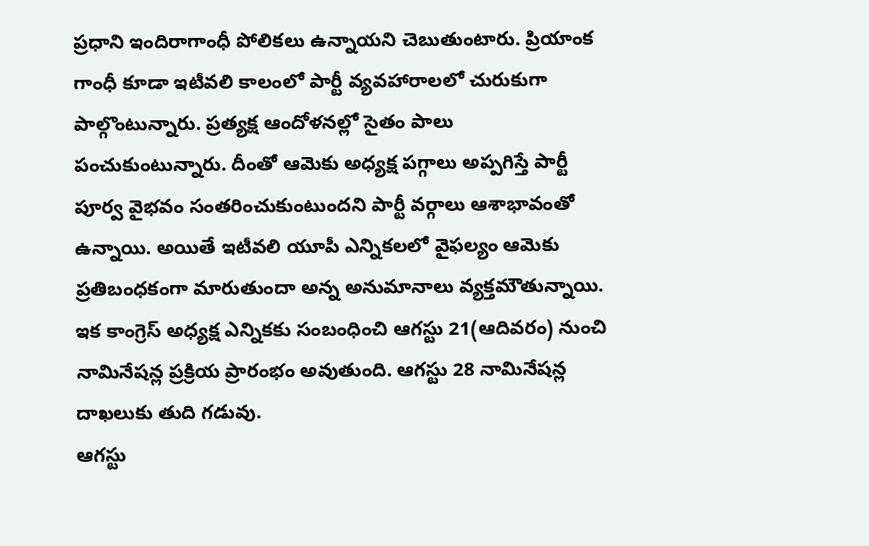ప్రధాని ఇందిరాగాంధీ పోలికలు ఉన్నాయని చెబుతుంటారు. ప్రియాంక గాంధీ కూడా ఇటీవలి కాలంలో పార్టీ వ్యవహారాలలో చురుకుగా పాల్గొంటున్నారు. ప్రత్యక్ష ఆందోళనల్లో సైతం పాలు పంచుకుంటున్నారు. దీంతో ఆమెకు అధ్యక్ష పగ్గాలు అప్పగిస్తే పార్టీ పూర్వ వైభవం సంతరించుకుంటుందని పార్టీ వర్గాలు ఆశాభావంతో ఉన్నాయి. అయితే ఇటీవలి యూపీ ఎన్నికలలో వైఫల్యం ఆమెకు ప్రతిబంధకంగా మారుతుందా అన్న అనుమానాలు వ్యక్తమౌతున్నాయి. ఇక కాంగ్రెస్ అధ్యక్ష ఎన్నికకు సంబంధించి ఆగస్టు 21(ఆదివరం) నుంచి నామినేషన్ల ప్రక్రియ ప్రారంభం అవుతుంది. ఆగస్టు 28 నామినేషన్ల దాఖలుకు తుది గడువు.
ఆగస్టు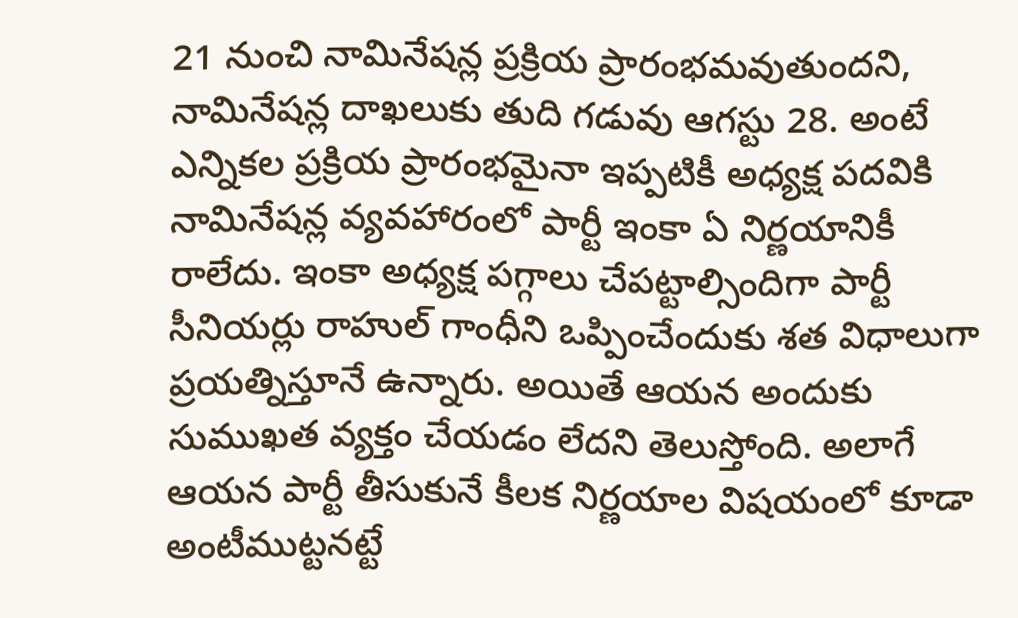21 నుంచి నామినేషన్ల ప్రక్రియ ప్రారంభమవుతుందని, నామినేషన్ల దాఖలుకు తుది గడువు ఆగస్టు 28. అంటే ఎన్నికల ప్రక్రియ ప్రారంభమైనా ఇప్పటికీ అధ్యక్ష పదవికి నామినేషన్ల వ్యవహారంలో పార్టీ ఇంకా ఏ నిర్ణయానికీ రాలేదు. ఇంకా అధ్యక్ష పగ్గాలు చేపట్టాల్సిందిగా పార్టీ సీనియర్లు రాహుల్ గాంధీని ఒప్పించేందుకు శత విధాలుగా ప్రయత్నిస్తూనే ఉన్నారు. అయితే ఆయన అందుకు సుముఖత వ్యక్తం చేయడం లేదని తెలుస్తోంది. అలాగే ఆయన పార్టీ తీసుకునే కీలక నిర్ణయాల విషయంలో కూడా అంటీముట్టనట్టే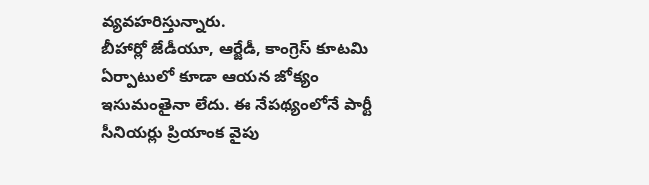వ్యవహరిస్తున్నారు.
బీహార్లో జేడీయూ, ఆర్జేడీ, కాంగ్రెస్ కూటమి ఏర్పాటులో కూడా ఆయన జోక్యం ఇసుమంతైనా లేదు. ఈ నేపథ్యంలోనే పార్టీ సీనియర్లు ప్రియాంక వైపు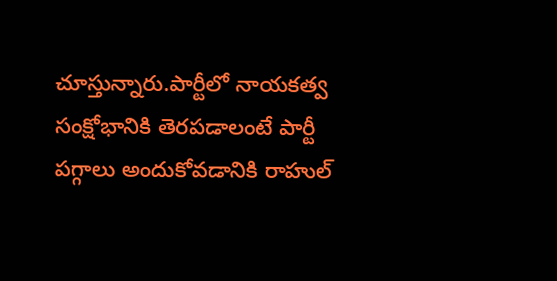చూస్తున్నారు.పార్టీలో నాయకత్వ సంక్షోభానికి తెరపడాలంటే పార్టీ పగ్గాలు అందుకోవడానికి రాహుల్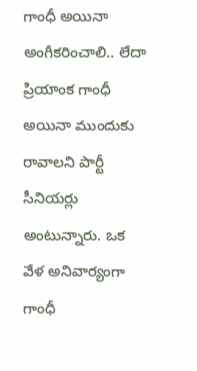గాంధీ అయినా అంగీకరించాలి.. లేదా ప్రియాంక గాంధీ అయినా ముందుకు రావాలని పార్టీ సీనియర్లు అంటున్నారు. ఒక వేళ అనివార్యంగా గాంధీ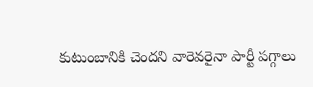కుటుంబానికి చెందని వారెవరైనా పార్టీ పగ్గాలు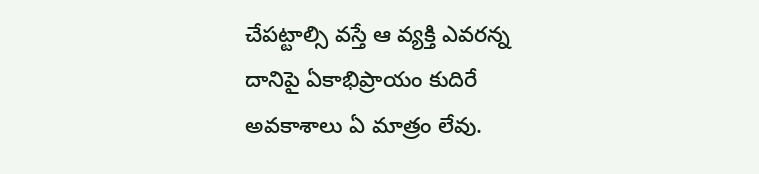చేపట్టాల్సి వస్తే ఆ వ్యక్తి ఎవరన్న దానిపై ఏకాభిప్రాయం కుదిరే అవకాశాలు ఏ మాత్రం లేవు.